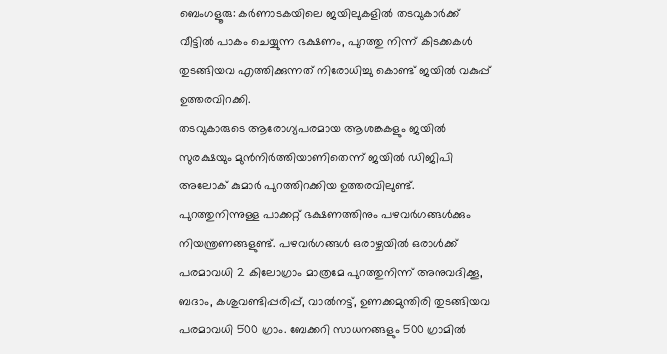ബെംഗളൂരു: കർണാടകയിലെ ജയിലുകളിൽ തടവുകാർക്ക് വീട്ടിൽ പാകം ചെയ്യുന്ന ഭക്ഷണം, പുറത്തു നിന്ന് കിടക്കകൾ തുടങ്ങിയവ എത്തിക്കുന്നത് നിരോധിച്ചു കൊണ്ട് ജയിൽ വകുപ്പ് ഉത്തരവിറക്കി.
തടവുകാരുടെ ആരോഗ്യപരമായ ആശങ്കകളും ജയിൽ സുരക്ഷയും മുൻനിർത്തിയാണിതെന്ന് ജയിൽ ഡിജിപി
അലോക് കുമാർ പുറത്തിറക്കിയ ഉത്തരവിലുണ്ട്.
പുറത്തുനിന്നുള്ള പാക്കറ്റ് ഭക്ഷണത്തിനും പഴവർഗങ്ങൾക്കും നിയന്ത്രണങ്ങളുണ്ട്. പഴവർഗങ്ങൾ ഒരാഴ്ചയിൽ ഒരാൾക്ക് പരമാവധി 2 കിലോഗ്രാം മാത്രമേ പുറത്തുനിന്ന് അനുവദിക്കൂ,
ബദാം, കശുവണ്ടിപ്പരിപ്പ്, വാൽനട്ട്, ഉണക്കമുന്തിരി തുടങ്ങിയവ പരമാവധി 500 ഗ്രാം. ബേക്കറി സാധനങ്ങളും 500 ഗ്രാമിൽ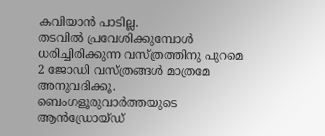കവിയാൻ പാടില്ല.
തടവിൽ പ്രവേശിക്കുമ്പോൾ ധരിച്ചിരിക്കുന്ന വസ്ത്രത്തിനു പുറമെ 2 ജോഡി വസ്ത്രങ്ങൾ മാത്രമേ അനുവദിക്കൂ.
ബെംഗളൂരുവാർത്തയുടെ ആൻഡ്രോയ്ഡ്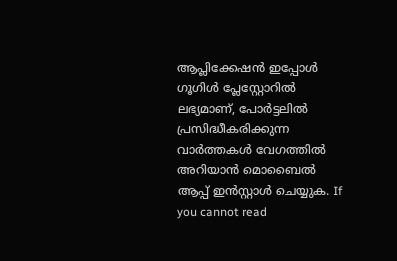ആപ്ലിക്കേഷൻ ഇപ്പോൾ ഗൂഗിൾ പ്ലേസ്റ്റോറിൽ ലഭ്യമാണ്, പോർട്ടലിൽ പ്രസിദ്ധീകരിക്കുന്ന വാർത്തകൾ വേഗത്തിൽ അറിയാൻ മൊബൈൽ ആപ്പ് ഇൻസ്റ്റാൾ ചെയ്യുക. If you cannot read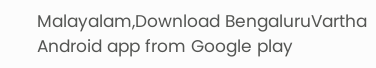Malayalam,Download BengaluruVartha Android app from Google play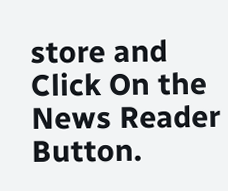store and Click On the News Reader Button.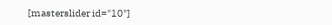[masterslider id="10"]